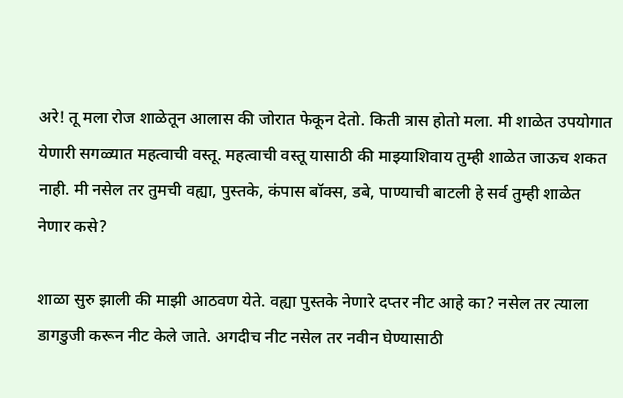अरे! तू मला रोज शाळेतून आलास की जोरात फेकून देतो. किती त्रास होतो मला. मी शाळेत उपयोगात येणारी सगळ्यात महत्वाची वस्तू. महत्वाची वस्तू यासाठी की माझ्याशिवाय तुम्ही शाळेत जाऊच शकत नाही. मी नसेल तर तुमची वह्या, पुस्तके, कंपास बॉक्स, डबे, पाण्याची बाटली हे सर्व तुम्ही शाळेत नेणार कसे?

शाळा सुरु झाली की माझी आठवण येते. वह्या पुस्तके नेणारे दप्तर नीट आहे का? नसेल तर त्याला डागडुजी करून नीट केले जाते. अगदीच नीट नसेल तर नवीन घेण्यासाठी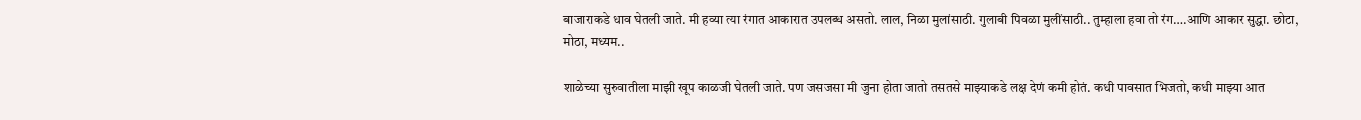बाजाराकडे धाव घेतली जाते. मी हव्या त्या रंगात आकारात उपलब्ध असतो. लाल, निळा मुलांसाठी. गुलाबी पिवळा मुलींसाठी.. तुम्हाला हवा तो रंग….आणि आकार सुद्धा. छोटा, मोठा, मध्यम..

शाळेच्या सुरुवातीला माझी खूप काळजी घेतली जाते. पण जसजसा मी जुना होता जातो तसतसे माझ्याकडे लक्ष देणं कमी होतं. कधी पावसात भिजतो, कधी माझ्या आत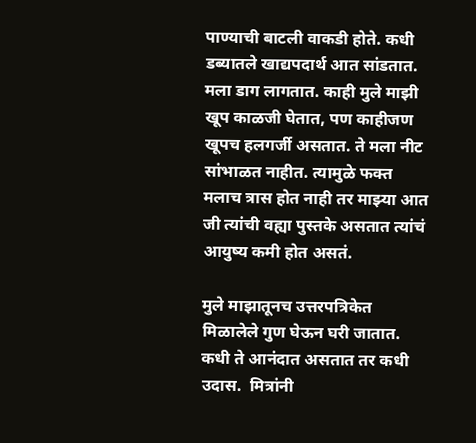पाण्याची बाटली वाकडी होते. कधी डब्यातले खाद्यपदार्थ आत सांडतात. मला डाग लागतात. काही मुले माझी खूप काळजी घेतात, पण काहीजण खूपच हलगर्जी असतात. ते मला नीट सांभाळत नाहीत. त्यामुळे फक्त मलाच त्रास होत नाही तर माझ्या आत जी त्यांची वह्या पुस्तके असतात त्यांचं आयुष्य कमी होत असतं.

मुले माझातूनच उत्तरपत्रिकेत मिळालेले गुण घेऊन घरी जातात. कधी ते आनंदात असतात तर कधी उदास.  मित्रांनी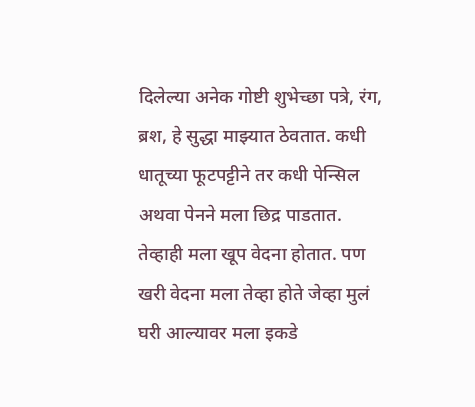दिलेल्या अनेक गोष्टी शुभेच्छा पत्रे, रंग, ब्रश, हे सुद्धा माझ्यात ठेवतात. कधी धातूच्या फूटपट्टीने तर कधी पेन्सिल अथवा पेनने मला छिद्र पाडतात. तेव्हाही मला खूप वेदना होतात. पण खरी वेदना मला तेव्हा होते जेव्हा मुलं घरी आल्यावर मला इकडे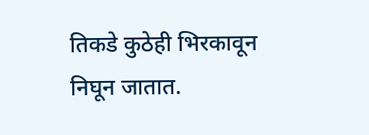तिकडे कुठेही भिरकावून निघून जातात.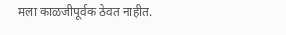मला काळजीपूर्वक ठेवत नाहीत.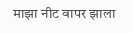माझा नीट वापर झाला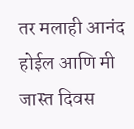तर मलाही आनंद होईल आणि मी जास्त दिवस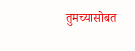तुमच्यासोबत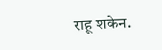राहू शकेन.